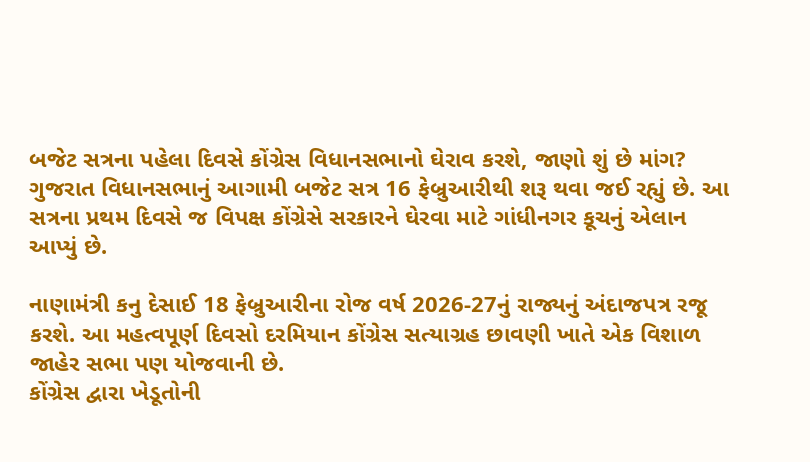બજેટ સત્રના પહેલા દિવસે કોંગ્રેસ વિધાનસભાનો ઘેરાવ કરશે, જાણો શું છે માંગ?
ગુજરાત વિધાનસભાનું આગામી બજેટ સત્ર 16 ફેબ્રુઆરીથી શરૂ થવા જઈ રહ્યું છે. આ સત્રના પ્રથમ દિવસે જ વિપક્ષ કોંગ્રેસે સરકારને ઘેરવા માટે ગાંધીનગર કૂચનું એલાન આપ્યું છે.

નાણામંત્રી કનુ દેસાઈ 18 ફેબ્રુઆરીના રોજ વર્ષ 2026-27નું રાજ્યનું અંદાજપત્ર રજૂ કરશે. આ મહત્વપૂર્ણ દિવસો દરમિયાન કોંગ્રેસ સત્યાગ્રહ છાવણી ખાતે એક વિશાળ જાહેર સભા પણ યોજવાની છે.
કોંગ્રેસ દ્વારા ખેડૂતોની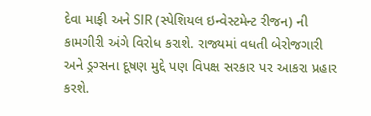દેવા માફી અને SIR (સ્પેશિયલ ઇન્વેસ્ટમેન્ટ રીજન) ની કામગીરી અંગે વિરોધ કરાશે. રાજ્યમાં વધતી બેરોજગારી અને ડ્રગ્સના દૂષણ મુદ્દે પણ વિપક્ષ સરકાર પર આકરા પ્રહાર કરશે.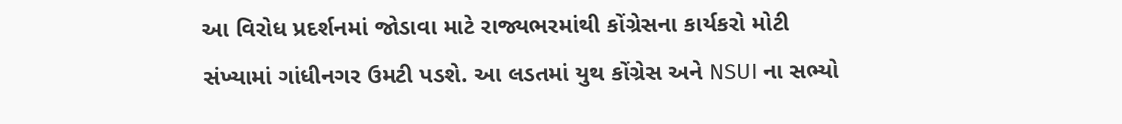આ વિરોધ પ્રદર્શનમાં જોડાવા માટે રાજ્યભરમાંથી કોંગ્રેસના કાર્યકરો મોટી સંખ્યામાં ગાંધીનગર ઉમટી પડશે. આ લડતમાં યુથ કોંગ્રેસ અને NSUI ના સભ્યો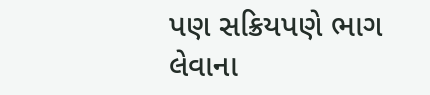પણ સક્રિયપણે ભાગ લેવાના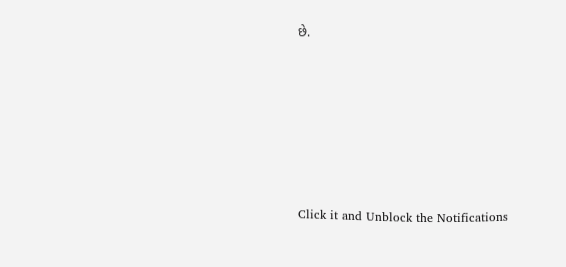છે.












Click it and Unblock the Notifications